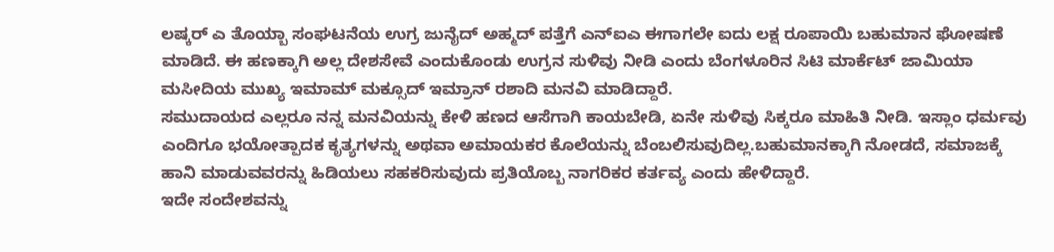ಲಷ್ಕರ್ ಎ ತೊಯ್ಬಾ ಸಂಘಟನೆಯ ಉಗ್ರ ಜುನೈದ್ ಅಹ್ಮದ್ ಪತ್ತೆಗೆ ಎನ್ಐಎ ಈಗಾಗಲೇ ಐದು ಲಕ್ಷ ರೂಪಾಯಿ ಬಹುಮಾನ ಘೋಷಣೆ ಮಾಡಿದೆ. ಈ ಹಣಕ್ಕಾಗಿ ಅಲ್ಲ ದೇಶಸೇವೆ ಎಂದುಕೊಂಡು ಉಗ್ರನ ಸುಳಿವು ನೀಡಿ ಎಂದು ಬೆಂಗಳೂರಿನ ಸಿಟಿ ಮಾರ್ಕೆಟ್ ಜಾಮಿಯಾ ಮಸೀದಿಯ ಮುಖ್ಯ ಇಮಾಮ್ ಮಕ್ಸೂದ್ ಇಮ್ರಾನ್ ರಶಾದಿ ಮನವಿ ಮಾಡಿದ್ದಾರೆ.
ಸಮುದಾಯದ ಎಲ್ಲರೂ ನನ್ನ ಮನವಿಯನ್ನು ಕೇಳಿ ಹಣದ ಆಸೆಗಾಗಿ ಕಾಯಬೇಡಿ, ಏನೇ ಸುಳಿವು ಸಿಕ್ಕರೂ ಮಾಹಿತಿ ನೀಡಿ. ಇಸ್ಲಾಂ ಧರ್ಮವು ಎಂದಿಗೂ ಭಯೋತ್ಪಾದಕ ಕೃತ್ಯಗಳನ್ನು ಅಥವಾ ಅಮಾಯಕರ ಕೊಲೆಯನ್ನು ಬೆಂಬಲಿಸುವುದಿಲ್ಲ.ಬಹುಮಾನಕ್ಕಾಗಿ ನೋಡದೆ, ಸಮಾಜಕ್ಕೆ ಹಾನಿ ಮಾಡುವವರನ್ನು ಹಿಡಿಯಲು ಸಹಕರಿಸುವುದು ಪ್ರತಿಯೊಬ್ಬ ನಾಗರಿಕರ ಕರ್ತವ್ಯ ಎಂದು ಹೇಳಿದ್ದಾರೆ.
ಇದೇ ಸಂದೇಶವನ್ನು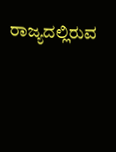ರಾಜ್ಯದಲ್ಲಿರುವ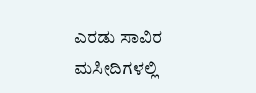ಎರಡು ಸಾವಿರ ಮಸೀದಿಗಳಲ್ಲಿ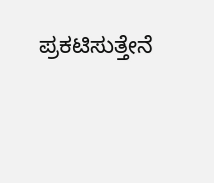ಪ್ರಕಟಿಸುತ್ತೇನೆ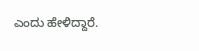ಎಂದು ಹೇಳಿದ್ದಾರೆ.